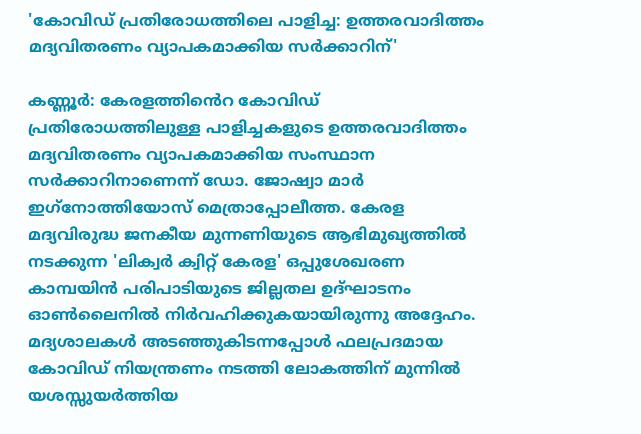'കോവിഡ് പ്രതിരോധത്തിലെ പാളിച്ച: ഉത്തരവാദിത്തം മദ്യവിതരണം വ്യാപകമാക്കിയ സര്‍ക്കാറിന്'

കണ്ണൂര്‍: കേരളത്തി‍ൻെറ കോവിഡ് പ്രതിരോധത്തിലുള്ള പാളിച്ചകളുടെ ഉത്തരവാദിത്തം മദ്യവിതരണം വ്യാപകമാക്കിയ സംസ്ഥാന സര്‍ക്കാറിനാണെന്ന് ഡോ. ജോഷ്വാ മാര്‍ ഇഗ്‌നോത്തിയോസ് മെത്രാപ്പോലീത്ത. കേരള മദ്യവിരുദ്ധ ജനകീയ മുന്നണിയുടെ ആഭിമുഖ്യത്തില്‍ നടക്കുന്ന 'ലിക്വര്‍ ക്വിറ്റ് കേരള' ഒപ്പുശേഖരണ കാമ്പയിന്‍ പരിപാടിയുടെ ജില്ലതല ഉദ്ഘാടനം ഓണ്‍ലൈനില്‍ നിര്‍വഹിക്കുകയായിരുന്നു അദ്ദേഹം. മദ്യശാലകള്‍ അടഞ്ഞുകിടന്നപ്പോള്‍ ഫലപ്രദമായ കോവിഡ് നിയന്ത്രണം നടത്തി ലോകത്തിന് മുന്നില്‍ യശസ്സുയര്‍ത്തിയ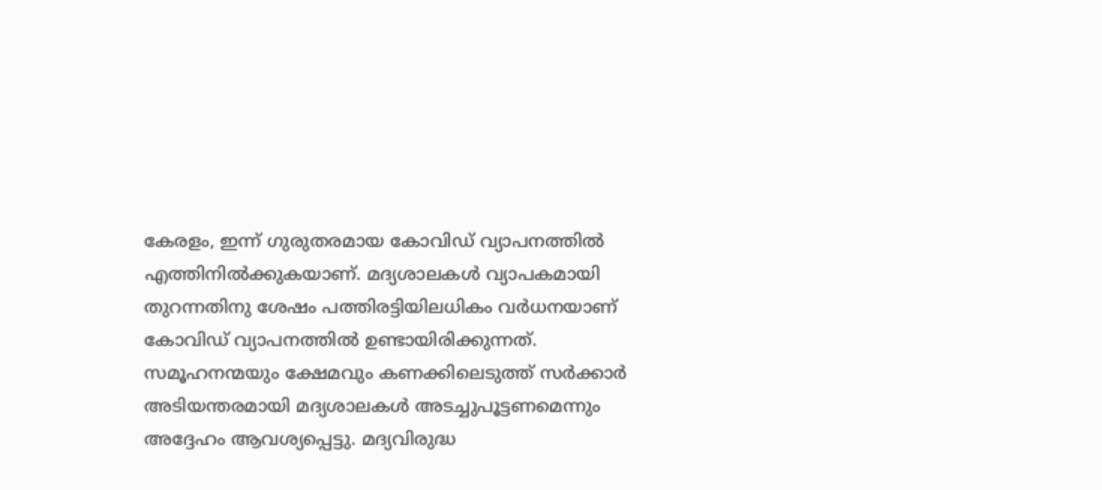കേരളം, ഇന്ന് ഗുരുതരമായ കോവിഡ് വ്യാപനത്തില്‍ എത്തിനില്‍ക്കുകയാണ്. മദ്യശാലകള്‍ വ്യാപകമായി തുറന്നതിനു ശേഷം പത്തിരട്ടിയിലധികം വര്‍ധനയാണ് കോവിഡ് വ്യാപനത്തില്‍ ഉണ്ടായിരിക്കുന്നത്. സമൂഹനന്മയും ക്ഷേമവും കണക്കിലെടുത്ത് സര്‍ക്കാര്‍ അടിയന്തരമായി മദ്യശാലകള്‍ അടച്ചുപൂട്ടണമെന്നും അദ്ദേഹം ആവശ്യപ്പെട്ടു. മദ്യവിരുദ്ധ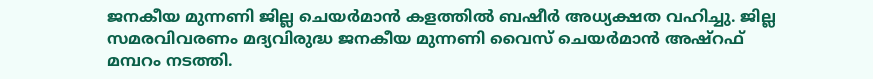ജനകീയ മുന്നണി ജില്ല ചെയര്‍മാന്‍ കളത്തില്‍ ബഷീര്‍ അധ്യക്ഷത വഹിച്ചു. ജില്ല സമരവിവരണം മദ്യവിരുദ്ധ ജനകീയ മുന്നണി വൈസ് ചെയർമാൻ അഷ്‌റഫ് മമ്പറം നടത്തി.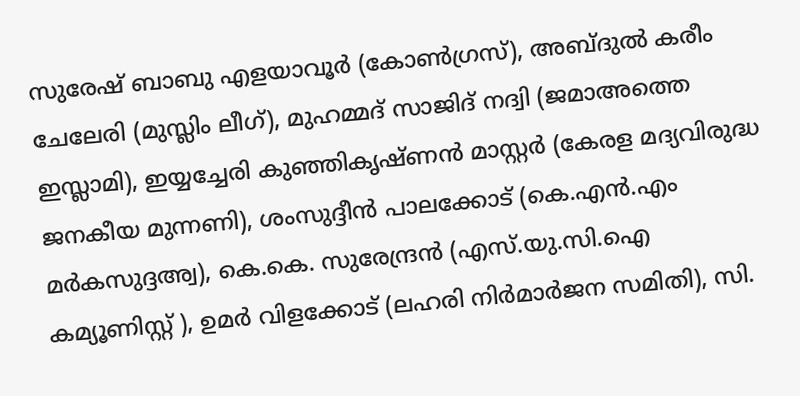സുരേഷ് ബാബു എളയാവൂര്‍ (കോണ്‍ഗ്രസ്), അബ്ദുല്‍ കരീം ചേലേരി (മുസ്ലിം ലീഗ്), മുഹമ്മദ് സാജിദ് നദ്വി (ജമാഅത്തെ ഇസ്ലാമി), ഇയ്യച്ചേരി കുഞ്ഞികൃഷ്ണന്‍ മാസ്റ്റര്‍ (കേരള മദ്യവിരുദ്ധ ജനകീയ മുന്നണി), ശംസുദ്ദീന്‍ പാലക്കോട് (കെ.എന്‍.എം മര്‍കസുദ്ദഅ്വ), കെ.കെ. സുരേന്ദ്രന്‍ (എസ്.യു.സി.ഐ കമ്യൂണിസ്റ്റ് ), ഉമര്‍ വിളക്കോട് (ലഹരി നിര്‍മാര്‍ജന സമിതി), സി.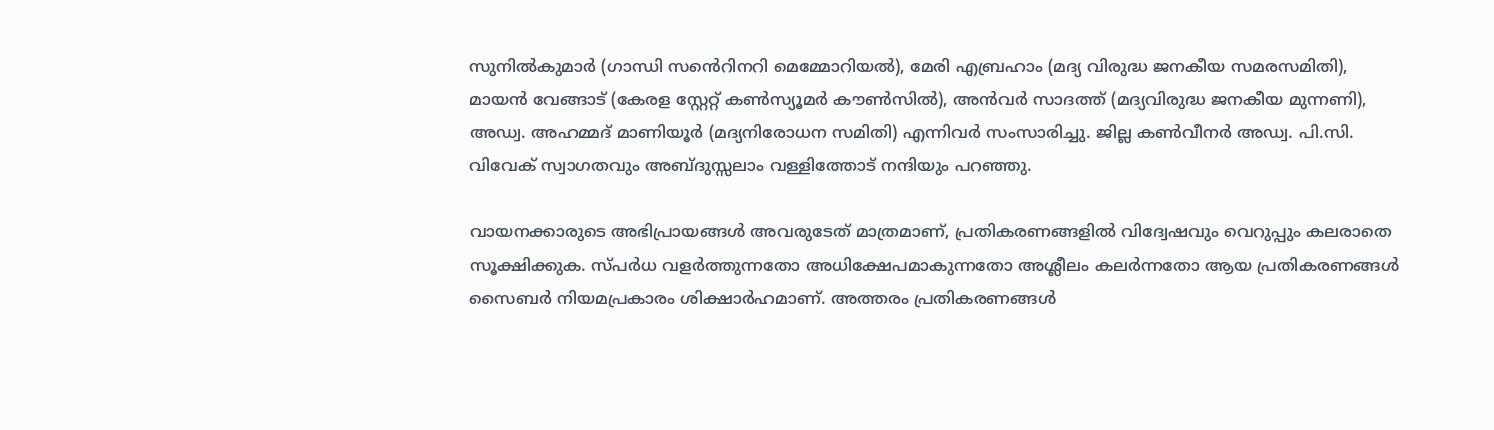സുനില്‍കുമാര്‍ (ഗാന്ധി സൻെറിനറി മെമ്മോറിയല്‍), മേരി എബ്രഹാം (മദ്യ വിരുദ്ധ ജനകീയ സമരസമിതി), മായന്‍ വേങ്ങാട് (കേരള സ്റ്റേറ്റ് കണ്‍സ്യൂമര്‍ കൗണ്‍സില്‍), അന്‍വര്‍ സാദത്ത് (മദ്യവിരുദ്ധ ജനകീയ മുന്നണി), അഡ്വ. അഹമ്മദ് മാണിയൂര്‍ (മദ്യനിരോധന സമിതി) എന്നിവര്‍ സംസാരിച്ചു. ജില്ല കണ്‍വീനര്‍ അഡ്വ. പി.സി. വിവേക് സ്വാഗതവും അബ്ദുസ്സലാം വള്ളിത്തോട് നന്ദിയും പറഞ്ഞു.

വായനക്കാരുടെ അഭിപ്രായങ്ങള്‍ അവരുടേത് മാത്രമാണ്, പ്രതികരണങ്ങളിൽ വിദ്വേഷവും വെറുപ്പും കലരാതെ സൂക്ഷിക്കുക. സ്പർധ വളർത്തുന്നതോ അധിക്ഷേപമാകുന്നതോ അശ്ലീലം കലർന്നതോ ആയ പ്രതികരണങ്ങൾ സൈബർ നിയമപ്രകാരം ശിക്ഷാർഹമാണ്. അത്തരം പ്രതികരണങ്ങൾ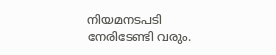നിയമനടപടി നേരിടേണ്ടി വരും.